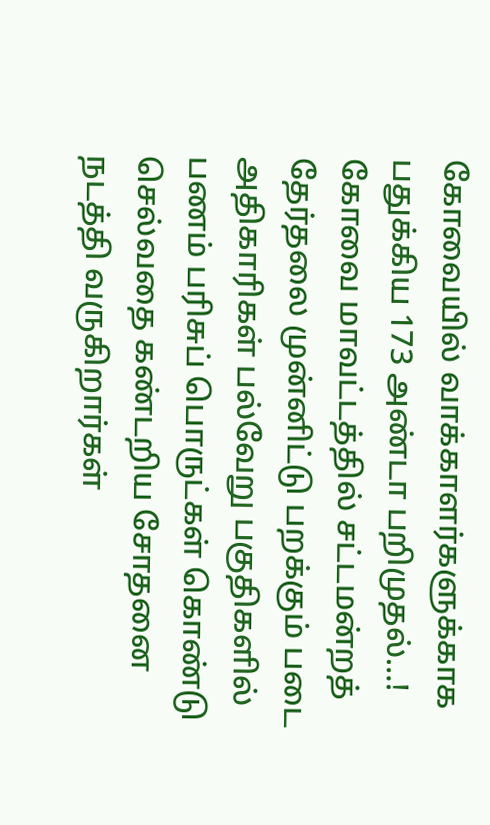கோவையில் வாக்காளர்களுக்காக பதுக்கிய 173 அண்டா பறிமுதல்…!
கோவை மாவட்டத்தில் சட்டமன்றத் தேர்தலை முன்னிட்டு பறக்கும் படை அதிகாரிகள் பல்வேறு பகுதிகளில் பணம் பரிசுப் பொருட்கள் கொண்டு செல்வதை கண்டறிய சோதனை நடத்தி வருகிறார்கள்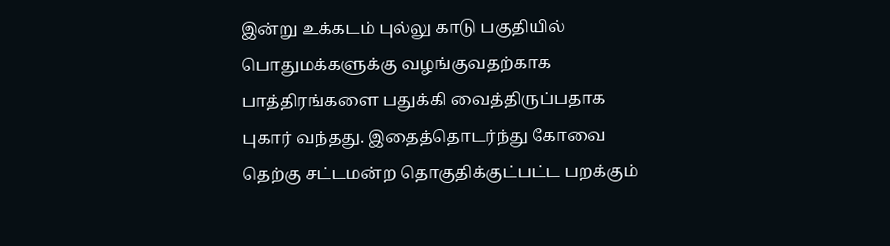இன்று உக்கடம் புல்லு காடு பகுதியில் பொதுமக்களுக்கு வழங்குவதற்காக பாத்திரங்களை பதுக்கி வைத்திருப்பதாக புகார் வந்தது. இதைத்தொடர்ந்து கோவை தெற்கு சட்டமன்ற தொகுதிக்குட்பட்ட பறக்கும்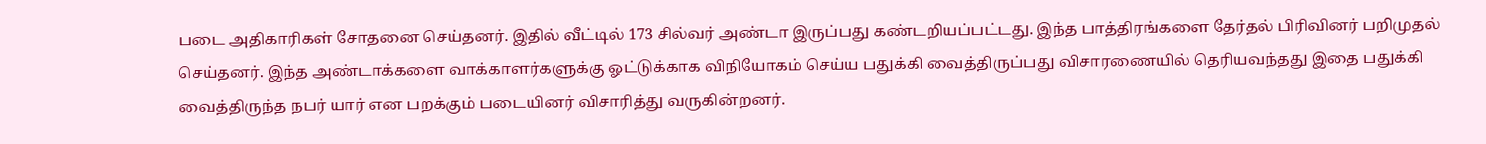படை அதிகாரிகள் சோதனை செய்தனர். இதில் வீட்டில் 173 சில்வர் அண்டா இருப்பது கண்டறியப்பட்டது. இந்த பாத்திரங்களை தேர்தல் பிரிவினர் பறிமுதல் செய்தனர். இந்த அண்டாக்களை வாக்காளர்களுக்கு ஓட்டுக்காக விநியோகம் செய்ய பதுக்கி வைத்திருப்பது விசாரணையில் தெரியவந்தது இதை பதுக்கி வைத்திருந்த நபர் யார் என பறக்கும் படையினர் விசாரித்து வருகின்றனர்.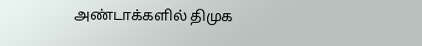அண்டாக்களில் திமுக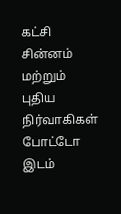கட்சி சின்னம் மற்றும் புதிய நிர்வாகிகள் போட்டோ இடம்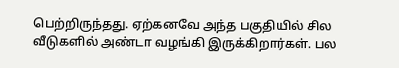பெற்றிருந்தது. ஏற்கனவே அந்த பகுதியில் சில வீடுகளில் அண்டா வழங்கி இருக்கிறார்கள். பல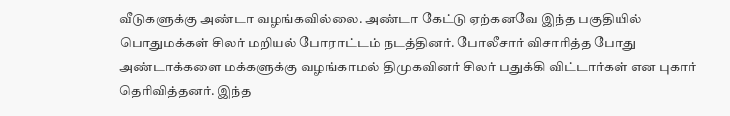வீடுகளுக்கு அண்டா வழங்கவில்லை. அண்டா கேட்டு ஏற்கனவே இந்த பகுதியில் பொதுமக்கள் சிலர் மறியல் போராட்டம் நடத்தினர். போலீசார் விசாரித்த போது அண்டாக்களை மக்களுக்கு வழங்காமல் திமுகவினர் சிலர் பதுக்கி விட்டார்கள் என புகார் தெரிவித்தனர். இந்த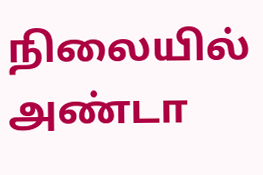நிலையில் அண்டா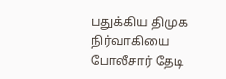பதுக்கிய திமுக நிர்வாகியை போலீசார் தேடி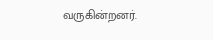வருகின்றனர்.